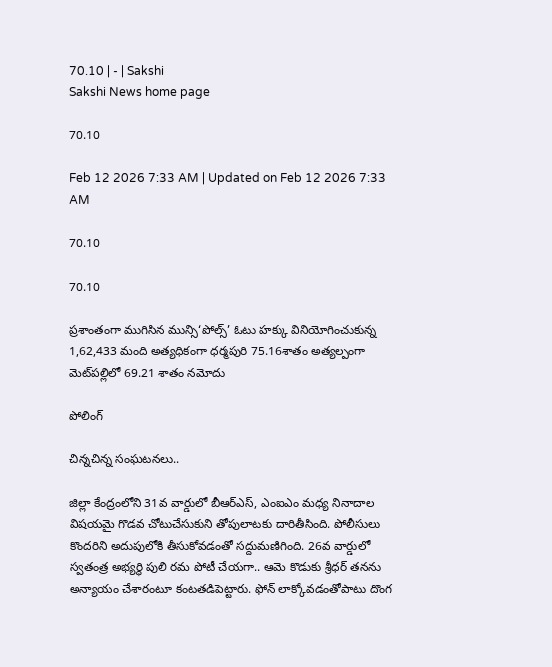70.10 | - | Sakshi
Sakshi News home page

70.10

Feb 12 2026 7:33 AM | Updated on Feb 12 2026 7:33 AM

70.10

70.10

ప్రశాంతంగా ముగిసిన మున్సి‘పోల్స్‌’ ఓటు హక్కు వినియోగించుకున్న 1,62,433 మంది అత్యధికంగా ధర్మపురి 75.16శాతం అత్యల్పంగా మెట్‌పల్లిలో 69.21 శాతం నమోదు

పోలింగ్

చిన్నచిన్న సంఘటనలు..

జిల్లా కేంద్రంలోని 31వ వార్డులో బీఆర్‌ఎస్‌, ఎంఐఎం మధ్య నినాదాల విషయమై గొడవ చోటుచేసుకుని తోపులాటకు దారితీసింది. పోలీసులు కొందరిని అదుపులోకి తీసుకోవడంతో సద్దుమణిగింది. 26వ వార్డులో స్వతంత్ర అభ్యర్థి పులి రమ పోటీ చేయగా.. ఆమె కొడుకు శ్రీధర్‌ తనను అన్యాయం చేశారంటూ కంటతడిపెట్టారు. ఫోన్‌ లాక్కోవడంతోపాటు దొంగ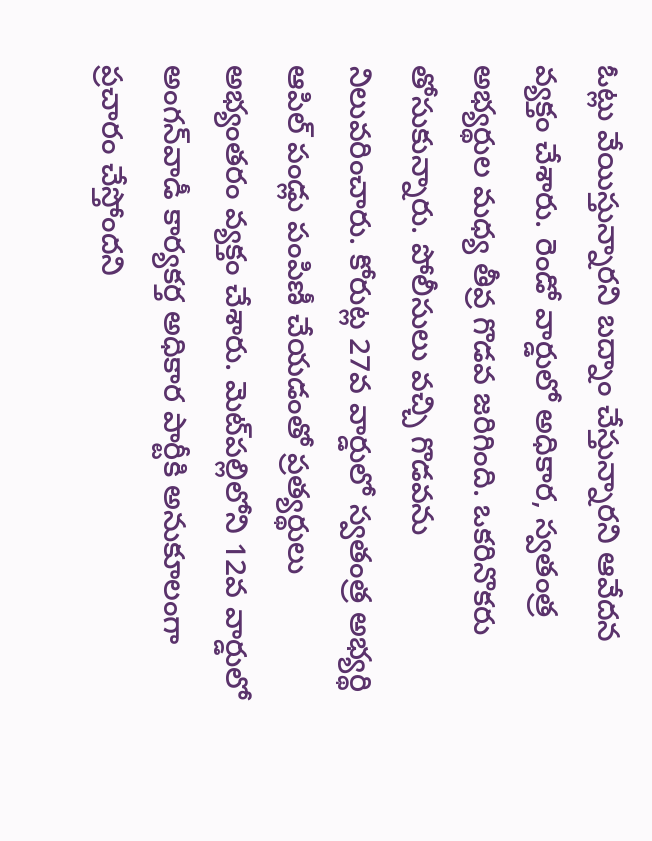ఓట్లు వేయిస్తున్నారని బద్నాం చేస్తున్నారని ఆవేదన వ్యక్తం చేశారు. రెండో వార్డులో అధికార, స్వతంత్ర అభ్యర్థుల మధ్య తీవ్ర గొడవ జరిగింది. ఒకరినొకరు తోసుకున్నారు. పోలీసులు వచ్చి గొడవను నిలువరించారు. కోరుట్ల 27వ వార్డులో స్వతంత్ర అభ్యర్థి ఆపిల్‌ పండ్లు పంపిణీ చేయడంతో ప్రత్యర్థులు అభ్యంతరం వ్యక్తం చేశారు. మెట్‌పల్లిలోని 12వ వార్డులో అంగన్‌వాడీ కార్యకర్త అధికార పార్టీకి అనుకూలంగా ప్రచారం చేస్తోందని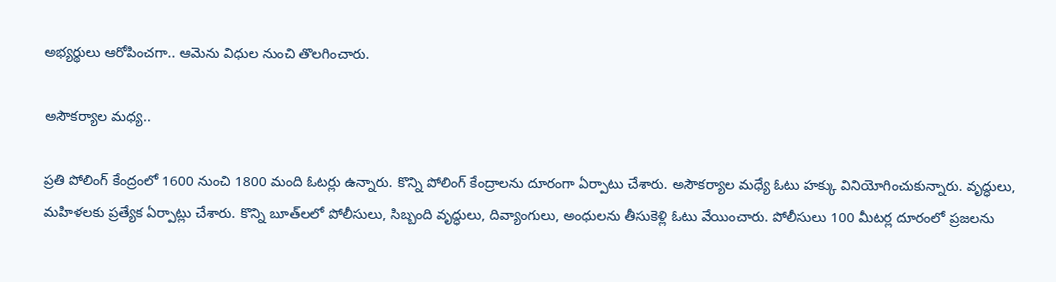అభ్యర్థులు ఆరోపించగా.. ఆమెను విధుల నుంచి తొలగించారు.

అసౌకర్యాల మధ్య..

ప్రతి పోలింగ్‌ కేంద్రంలో 1600 నుంచి 1800 మంది ఓటర్లు ఉన్నారు. కొన్ని పోలింగ్‌ కేంద్రాలను దూరంగా ఏర్పాటు చేశారు. అసౌకర్యాల మధ్యే ఓటు హక్కు వినియోగించుకున్నారు. వృద్ధులు, మహిళలకు ప్రత్యేక ఏర్పాట్లు చేశారు. కొన్ని బూత్‌లలో పోలీసులు, సిబ్బంది వృద్ధులు, దివ్యాంగులు, అంధులను తీసుకెళ్లి ఓటు వేయించారు. పోలీసులు 100 మీటర్ల దూరంలో ప్రజలను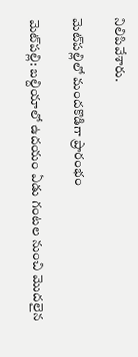నిలిపివేశారు.

మెట్‌పల్లిలో మందకొడిగా ప్రారంభం

మెట్‌పల్లి: బల్దియాలో ఉదయం ఏడు గంటల నుంచి మొదలైన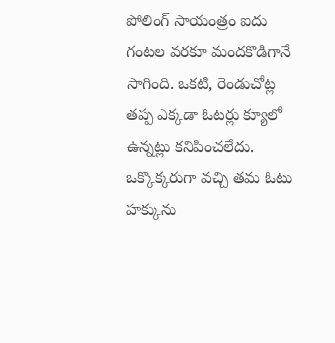పోలింగ్‌ సాయంత్రం ఐదు గంటల వరకూ మందకొడిగానే సాగింది. ఒకటి, రెండుచోట్ల తప్ప ఎక్కడా ఓటర్లు క్యూలో ఉన్నట్లు కనిపించలేదు. ఒక్కొక్కరుగా వచ్చి తమ ఓటు హక్కును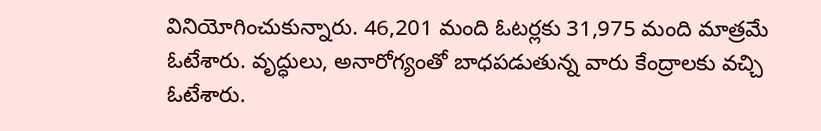వినియోగించుకున్నారు. 46,201 మంది ఓటర్లకు 31,975 మంది మాత్రమే ఓటేశారు. వృద్ధులు, అనారోగ్యంతో బాధపడుతున్న వారు కేంద్రాలకు వచ్చి ఓటేశారు.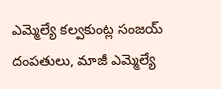ఎమ్మెల్యే కల్వకుంట్ల సంజయ్‌ దంపతులు, మాజీ ఎమ్మెల్యే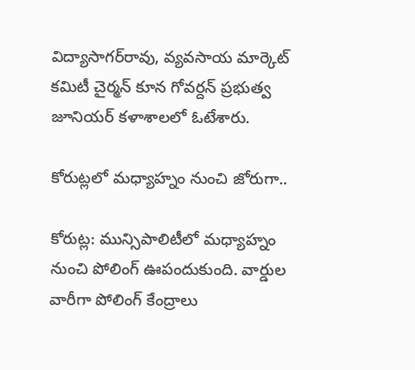విద్యాసాగర్‌రావు, వ్యవసాయ మార్కెట్‌ కమిటీ చైర్మన్‌ కూన గోవర్దన్‌ ప్రభుత్వ జూనియర్‌ కళాశాలలో ఓటేశారు.

కోరుట్లలో మధ్యాహ్నం నుంచి జోరుగా..

కోరుట్ల: మున్సిపాలిటీలో మధ్యాహ్నం నుంచి పోలింగ్‌ ఊపందుకుంది. వార్డుల వారీగా పోలింగ్‌ కేంద్రాలు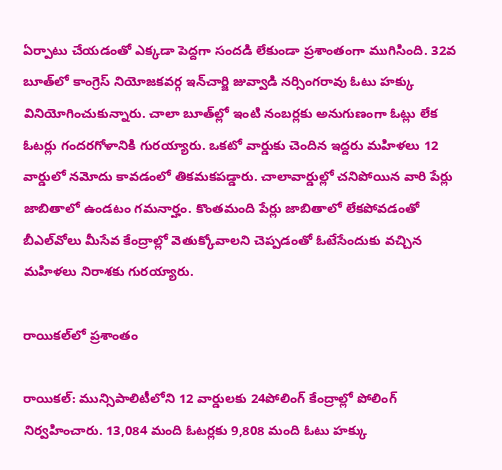ఏర్పాటు చేయడంతో ఎక్కడా పెద్దగా సందడి లేకుండా ప్రశాంతంగా ముగిసింది. 32వ బూత్‌లో కాంగ్రెస్‌ నియోజకవర్గ ఇన్‌చార్జి జువ్వాడి నర్సింగరావు ఓటు హక్కు వినియోగించుకున్నారు. చాలా బూత్‌ల్లో ఇంటి నంబర్లకు అనుగుణంగా ఓట్లు లేక ఓటర్లు గందరగోళానికి గురయ్యారు. ఒకటో వార్డుకు చెందిన ఇద్దరు మహిళలు 12 వార్డులో నమోదు కావడంలో తికమకపడ్డారు. చాలావార్డుల్లో చనిపోయిన వారి పేర్లు జాబితాలో ఉండటం గమనార్హం. కొంతమంది పేర్లు జాబితాలో లేకపోవడంతో బీఎల్‌వోలు మీసేవ కేంద్రాల్లో వెతుక్కోవాలని చెప్పడంతో ఓటేసేందుకు వచ్చిన మహిళలు నిరాశకు గురయ్యారు.

రాయికల్‌లో ప్రశాంతం

రాయికల్‌: మున్సిపాలిటీలోని 12 వార్డులకు 24పోలింగ్‌ కేంద్రాల్లో పోలింగ్‌ నిర్వహించారు. 13,084 మంది ఓటర్లకు 9,808 మంది ఓటు హక్కు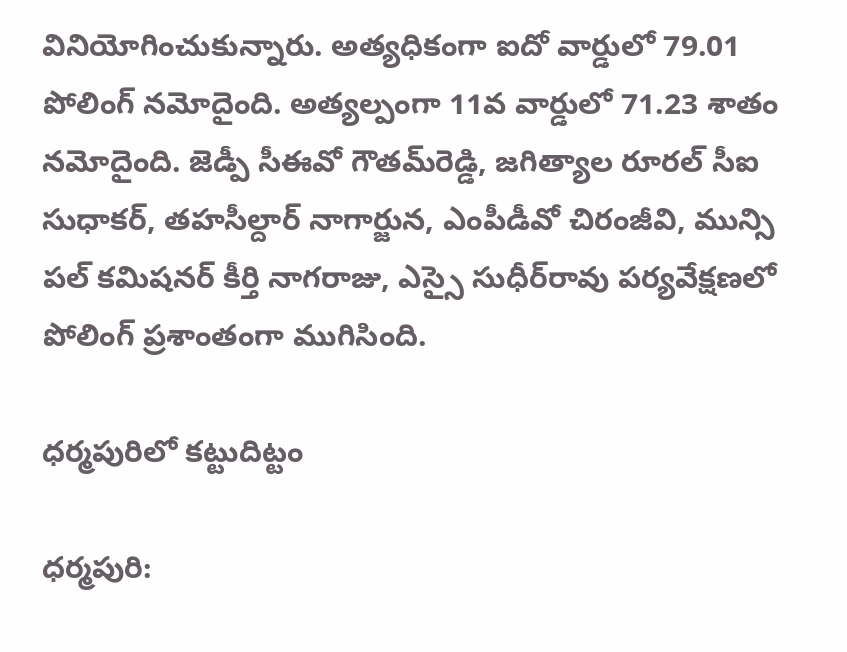వినియోగించుకున్నారు. అత్యధికంగా ఐదో వార్డులో 79.01 పోలింగ్‌ నమోదైంది. అత్యల్పంగా 11వ వార్డులో 71.23 శాతం నమోదైంది. జెడ్పీ సీఈవో గౌతమ్‌రెడ్డి, జగిత్యాల రూరల్‌ సీఐ సుధాకర్‌, తహసీల్దార్‌ నాగార్జున, ఎంపీడీవో చిరంజీవి, మున్సి పల్‌ కమిషనర్‌ కీర్తి నాగరాజు, ఎస్సై సుధీర్‌రావు పర్యవేక్షణలో పోలింగ్‌ ప్రశాంతంగా ముగిసింది.

ధర్మపురిలో కట్టుదిట్టం

ధర్మపురి: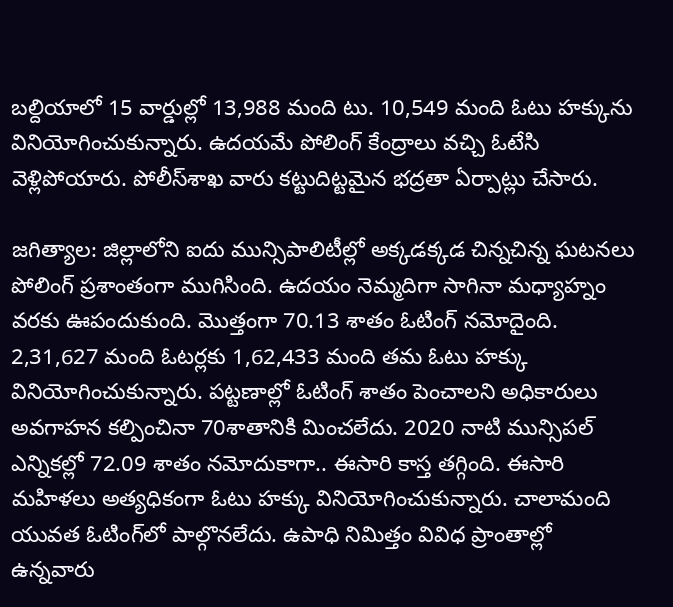బల్దియాలో 15 వార్డుల్లో 13,988 మంది టు. 10,549 మంది ఓటు హక్కును వినియోగించుకున్నారు. ఉదయమే పోలింగ్‌ కేంద్రాలు వచ్చి ఓటేసి వెళ్లిపోయారు. పోలీస్‌శాఖ వారు కట్టుదిట్టమైన భద్రతా ఏర్పాట్లు చేసారు.

జగిత్యాల: జిల్లాలోని ఐదు మున్సిపాలిటీల్లో అక్కడక్కడ చిన్నచిన్న ఘటనలు పోలింగ్‌ ప్రశాంతంగా ముగిసింది. ఉదయం నెమ్మదిగా సాగినా మధ్యాహ్నం వరకు ఊపందుకుంది. మొత్తంగా 70.13 శాతం ఓటింగ్‌ నమోదైంది. 2,31,627 మంది ఓటర్లకు 1,62,433 మంది తమ ఓటు హక్కు వినియోగించుకున్నారు. పట్టణాల్లో ఓటింగ్‌ శాతం పెంచాలని అధికారులు అవగాహన కల్పించినా 70శాతానికి మించలేదు. 2020 నాటి మున్సిపల్‌ ఎన్నికల్లో 72.09 శాతం నమోదుకాగా.. ఈసారి కాస్త తగ్గింది. ఈసారి మహిళలు అత్యధికంగా ఓటు హక్కు వినియోగించుకున్నారు. చాలామంది యువత ఓటింగ్‌లో పాల్గొనలేదు. ఉపాధి నిమిత్తం వివిధ ప్రాంతాల్లో ఉన్నవారు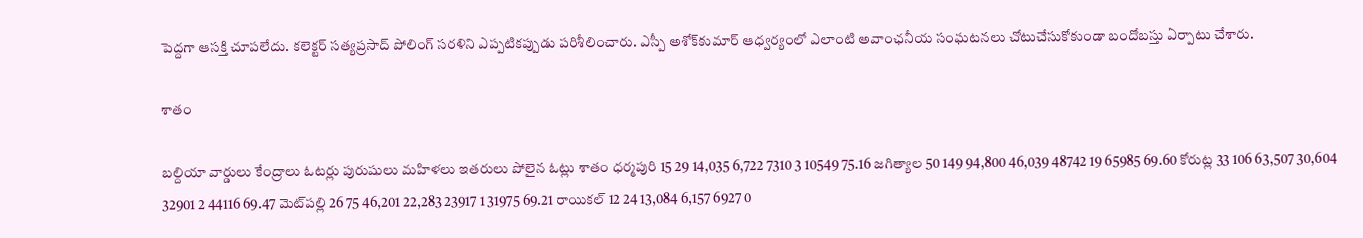పెద్దగా ఆసక్తి చూపలేదు. కలెక్టర్‌ సత్యప్రసాద్‌ పోలింగ్‌ సరళిని ఎప్పటికప్పుడు పరిశీలించారు. ఎస్పీ అశోక్‌కుమార్‌ ఆధ్వర్యంలో ఎలాంటి అవాంఛనీయ సంఘటనలు చోటుచేసుకోకుండా బందోబస్తు ఏర్పాటు చేశారు.

శాతం

బల్దియా వార్డులు కేంద్రాలు ఓటర్లు పురుషులు మహిళలు ఇతరులు పోలైన ఓట్లు శాతం ధర్మపురి 15 29 14,035 6,722 7310 3 10549 75.16 జగిత్యాల 50 149 94,800 46,039 48742 19 65985 69.60 కోరుట్ల 33 106 63,507 30,604 32901 2 44116 69.47 మెట్‌పల్లి 26 75 46,201 22,283 23917 1 31975 69.21 రాయికల్‌ 12 24 13,084 6,157 6927 0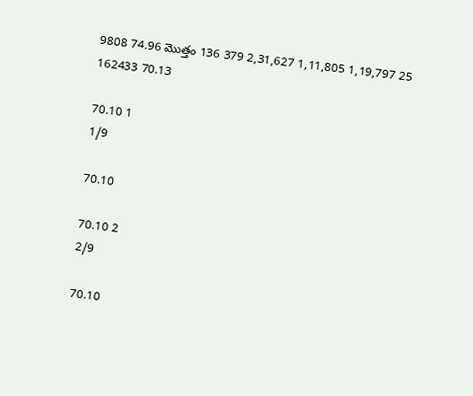9808 74.96 మొత్తం 136 379 2,31,627 1,11,805 1,19,797 25 162433 70.13

70.10 1
1/9

70.10

70.10 2
2/9

70.10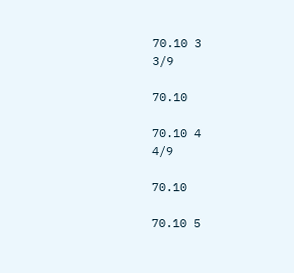70.10 3
3/9

70.10

70.10 4
4/9

70.10

70.10 5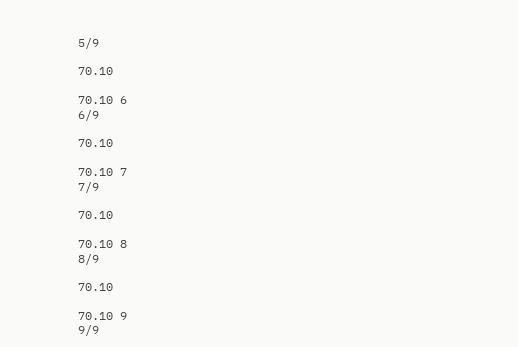5/9

70.10

70.10 6
6/9

70.10

70.10 7
7/9

70.10

70.10 8
8/9

70.10

70.10 9
9/9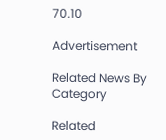70.10

Advertisement

Related News By Category

Related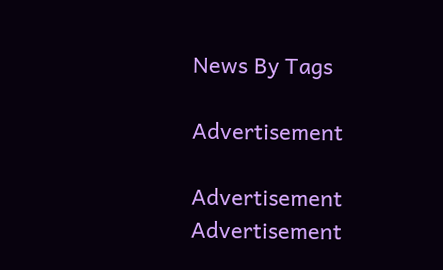News By Tags

Advertisement

Advertisement
Advertisement